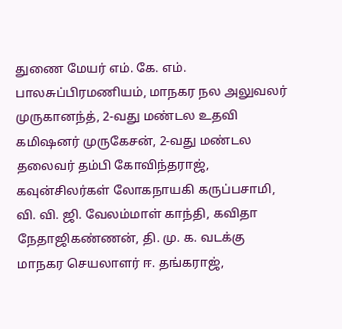துணை மேயர் எம். கே. எம். பாலசுப்பிரமணியம், மாநகர நல அலுவலர் முருகானந்த், 2-வது மண்டல உதவி கமிஷனர் முருகேசன், 2-வது மண்டல தலைவர் தம்பி கோவிந்தராஜ், கவுன்சிலர்கள் லோகநாயகி கருப்பசாமி, வி. வி. ஜி. வேலம்மாள் காந்தி, கவிதா நேதாஜிகண்ணன், தி. மு. க. வடக்கு மாநகர செயலாளர் ஈ. தங்கராஜ்,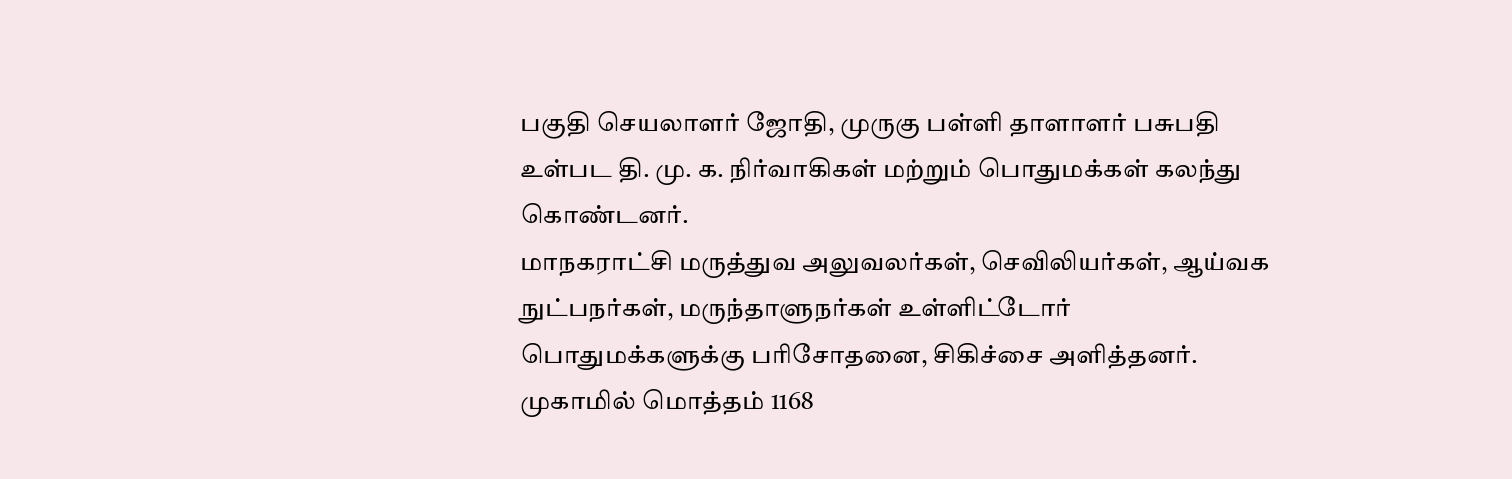பகுதி செயலாளர் ஜோதி, முருகு பள்ளி தாளாளர் பசுபதி உள்பட தி. மு. க. நிர்வாகிகள் மற்றும் பொதுமக்கள் கலந்து கொண்டனர்.
மாநகராட்சி மருத்துவ அலுவலர்கள், செவிலியர்கள், ஆய்வக நுட்பநர்கள், மருந்தாளுநர்கள் உள்ளிட்டோர் பொதுமக்களுக்கு பரிசோதனை, சிகிச்சை அளித்தனர். முகாமில் மொத்தம் 1168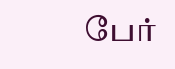பேர்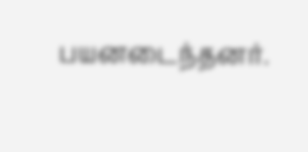பயனடைந்தனர்.